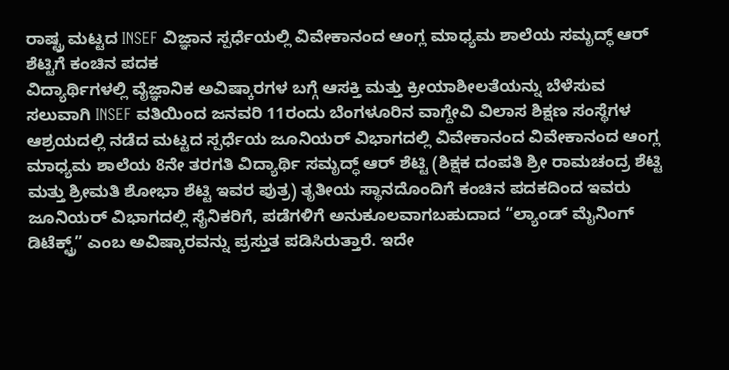ರಾಷ್ಟ್ರ ಮಟ್ಟದ INSEF ವಿಜ್ಞಾನ ಸ್ಪರ್ಧೆಯಲ್ಲಿ ವಿವೇಕಾನಂದ ಆಂಗ್ಲ ಮಾಧ್ಯಮ ಶಾಲೆಯ ಸಮೃದ್ಧ್ ಆರ್ ಶೆಟ್ಟಿಗೆ ಕಂಚಿನ ಪದಕ
ವಿದ್ಯಾರ್ಥಿಗಳಲ್ಲಿ ವೈಜ್ಞಾನಿಕ ಅವಿಷ್ಕಾರಗಳ ಬಗ್ಗೆ ಆಸಕ್ತಿ ಮತ್ತು ಕ್ರೀಯಾಶೀಲತೆಯನ್ನು ಬೆಳೆಸುವ ಸಲುವಾಗಿ INSEF ವತಿಯಿಂದ ಜನವರಿ 11ರಂದು ಬೆಂಗಳೂರಿನ ವಾಗ್ದೇವಿ ವಿಲಾಸ ಶಿಕ್ಷಣ ಸಂಸ್ಥೆಗಳ ಆಶ್ರಯದಲ್ಲಿ ನಡೆದ ಮಟ್ಟದ ಸ್ಪರ್ಧೆಯ ಜೂನಿಯರ್ ವಿಭಾಗದಲ್ಲಿ ವಿವೇಕಾನಂದ ವಿವೇಕಾನಂದ ಆಂಗ್ಲ ಮಾಧ್ಯಮ ಶಾಲೆಯ 8ನೇ ತರಗತಿ ವಿದ್ಯಾರ್ಥಿ ಸಮೃದ್ಧ್ ಆರ್ ಶೆಟ್ಟಿ (ಶಿಕ್ಷಕ ದಂಪತಿ ಶ್ರೀ ರಾಮಚಂದ್ರ ಶೆಟ್ಟಿ ಮತ್ತು ಶ್ರೀಮತಿ ಶೋಭಾ ಶೆಟ್ಟಿ ಇವರ ಪುತ್ರ) ತೃತೀಯ ಸ್ಥಾನದೊಂದಿಗೆ ಕಂಚಿನ ಪದಕದಿಂದ ಇವರು ಜೂನಿಯರ್ ವಿಭಾಗದಲ್ಲಿ ಸೈನಿಕರಿಗೆ, ಪಡೆಗಳಿಗೆ ಅನುಕೂಲವಾಗಬಹುದಾದ “ಲ್ಯಾಂಡ್ ಮೈನಿಂಗ್ ಡಿಟೆಕ್ಟ್ರ್” ಎಂಬ ಅವಿಷ್ಕಾರವನ್ನು ಪ್ರಸ್ತುತ ಪಡಿಸಿರುತ್ತಾರೆ. ಇದೇ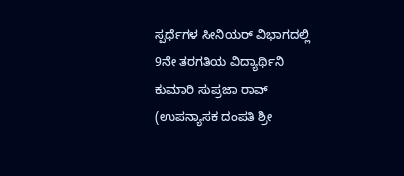ಸ್ಪರ್ಧೆಗಳ ಸೀನಿಯರ್ ವಿಭಾಗದಲ್ಲಿ 9ನೇ ತರಗತಿಯ ವಿದ್ಯಾರ್ಥಿನಿ ಕುಮಾರಿ ಸುಪ್ರಜಾ ರಾವ್ (ಉಪನ್ಯಾಸಕ ದಂಪತಿ ಶ್ರೀ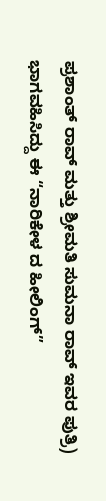ಪ್ರಶಾಂತ್ ರಾವ್ ಮತ್ತು ಶ್ರೀಮತಿ ಸುಮನಾ ರಾವ್ ಇವರ ಪುತ್ರಿ) ಭಾಗವಹಿಸಿದ್ದು ಈ “ನಾರಿಕೇಳ ದ ಹೀಲಿಂಗ್”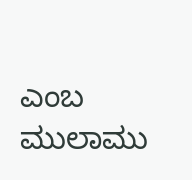ಎಂಬ ಮುಲಾಮು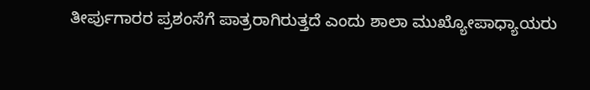ತೀರ್ಪುಗಾರರ ಪ್ರಶಂಸೆಗೆ ಪಾತ್ರರಾಗಿರುತ್ತದೆ ಎಂದು ಶಾಲಾ ಮುಖ್ಯೋಪಾಧ್ಯಾಯರು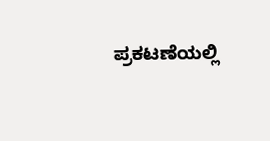ಪ್ರಕಟಣೆಯಲ್ಲಿ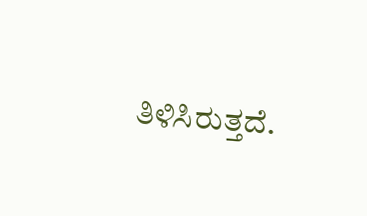ತಿಳಿಸಿರುತ್ತದೆ.